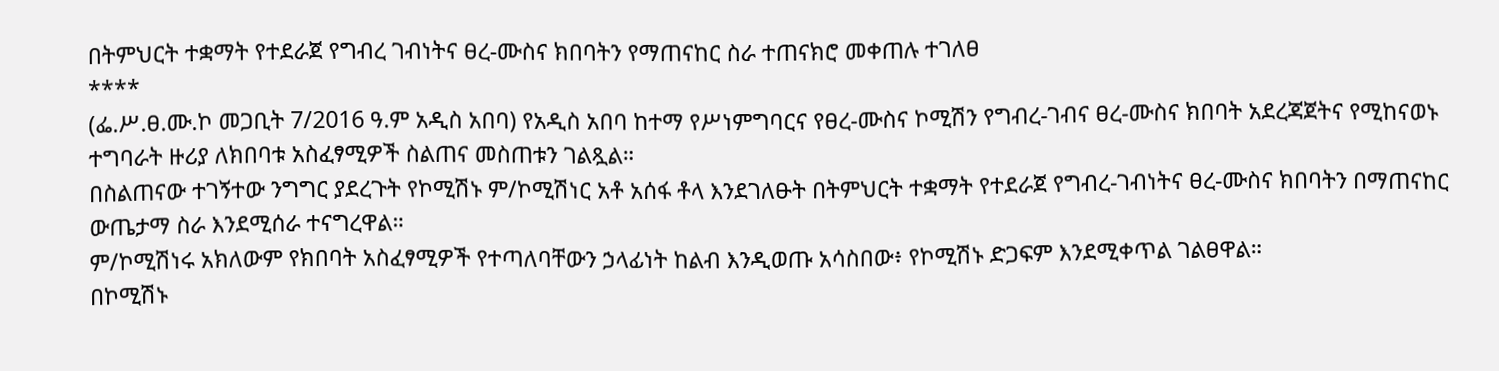በትምህርት ተቋማት የተደራጀ የግብረ ገብነትና ፀረ-ሙስና ክበባትን የማጠናከር ስራ ተጠናክሮ መቀጠሉ ተገለፀ
****
(ፌ.ሥ.ፀ.ሙ.ኮ መጋቢት 7/2016 ዓ.ም አዲስ አበባ) የአዲስ አበባ ከተማ የሥነምግባርና የፀረ-ሙስና ኮሚሽን የግብረ-ገብና ፀረ-ሙስና ክበባት አደረጃጀትና የሚከናወኑ ተግባራት ዙሪያ ለክበባቱ አስፈፃሚዎች ስልጠና መስጠቱን ገልጿል።
በስልጠናው ተገኝተው ንግግር ያደረጉት የኮሚሽኑ ም/ኮሚሽነር አቶ አሰፋ ቶላ እንደገለፁት በትምህርት ተቋማት የተደራጀ የግብረ-ገብነትና ፀረ-ሙስና ክበባትን በማጠናከር ውጤታማ ስራ እንደሚሰራ ተናግረዋል።
ም/ኮሚሽነሩ አክለውም የክበባት አስፈፃሚዎች የተጣለባቸውን ኃላፊነት ከልብ እንዲወጡ አሳስበው፥ የኮሚሽኑ ድጋፍም እንደሚቀጥል ገልፀዋል።
በኮሚሽኑ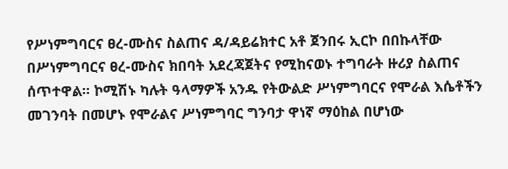የሥነምግባርና ፀረ-ሙስና ስልጠና ዳ/ዳይሬክተር አቶ ጀንበሩ ኢርኮ በበኩላቸው በሥነምግባርና ፀረ-ሙስና ክበባት አደረጃጀትና የሚከናወኑ ተግባራት ዙሪያ ስልጠና ሰጥተዋል። ኮሚሽኑ ካሉት ዓላማዎች አንዱ የትውልድ ሥነምግባርና የሞራል እሴቶችን መገንባት በመሆኑ የሞራልና ሥነምግባር ግንባታ ዋነኛ ማዕከል በሆነው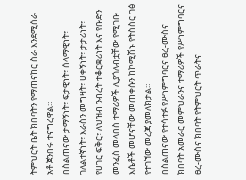ትምህርት ቤት ክበባትን የማጠናከር ስራ እንደሚሰራ አቶ ጀንበሩ ተናግረዋል።
በስልጠናው ታማኝነት፣ ፍታዊነት፣ ሰላማዊነት፣ ገለልተኛነት፣ እራስን መግዛት፣ ሀቀኝነት፣ ታታሪነት፣ የሀገር ፍቅር፣ ለህዝብ ንብረት ተቆርቋሪነት እና የቡድን መንፈስ መላበስ ተማሪዎች ሊያጎለብቷቸው የሚገቡ እሴቶች መሆናቸው መጠቀሱን ከኮሚሽኑ የትስስር ገፅ የተገኘው መረጃ ያመለክታል።
በስልጠናው የተሳተፉ የሥነምግባርና ፀረ-ሙስና ክበባት አመራር መምህራንና ተማሪዎች የሥነምግባርና ፀረ-ሙስና ክበባት የትምህርት ጥራትና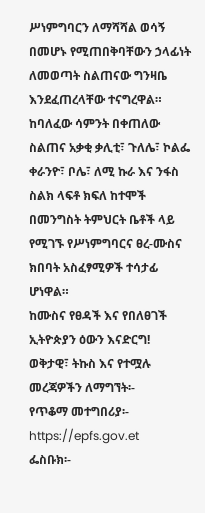ሥነምግባርን ለማሻሻል ወሳኝ በመሆኑ የሚጠበቅባቸውን ኃላፊነት ለመወጣት ስልጠናው ግንዛቤ እንደፈጠረላቸው ተናግረዋል።
ከባለፈው ሳምንት በቀጠለው ስልጠና አቃቂ ቃሊቲ፣ ጉለሌ፣ ኮልፌ ቀራንዮ፣ ቦሌ፣ ለሚ ኩራ እና ንፋስ ስልክ ላፍቶ ክፍለ ከተሞች በመንግስት ትምህርት ቤቶች ላይ የሚገኙ የሥነምግባርና ፀረ-ሙስና ክበባት አስፈፃሚዎች ተሳታፊ ሆነዋል።
ከሙስና የፀዳች እና የበለፀገች ኢትዮጵያን ዕውን እናድርግ!
ወቅታዊ፣ ትኩስ እና የተሟሉ መረጃዎችን ለማግኘት፡-
የጥቆማ መተግበሪያ፡- https://epfs.gov.et
ፌስቡክ፡-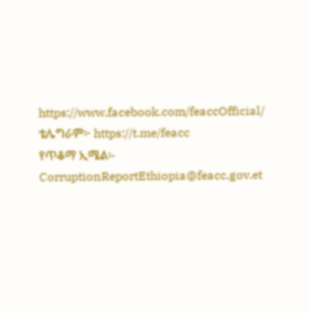https://www.facebook.com/feaccOfficial/
ቴሌግራም፦ https://t.me/feacc
የጥቆማ ኢሜል፡- CorruptionReportEthiopia@feacc.gov.et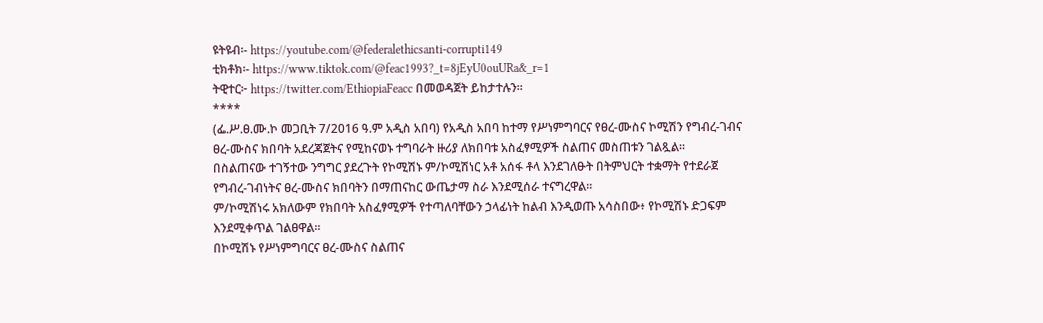ዩትዩብ፡- https://youtube.com/@federalethicsanti-corrupti149
ቲክቶክ፡- https://www.tiktok.com/@feac1993?_t=8jEyU0ouURa&_r=1
ትዊተር፦ https://twitter.com/EthiopiaFeacc በመወዳጀት ይከታተሉን፡፡
****
(ፌ.ሥ.ፀ.ሙ.ኮ መጋቢት 7/2016 ዓ.ም አዲስ አበባ) የአዲስ አበባ ከተማ የሥነምግባርና የፀረ-ሙስና ኮሚሽን የግብረ-ገብና ፀረ-ሙስና ክበባት አደረጃጀትና የሚከናወኑ ተግባራት ዙሪያ ለክበባቱ አስፈፃሚዎች ስልጠና መስጠቱን ገልጿል።
በስልጠናው ተገኝተው ንግግር ያደረጉት የኮሚሽኑ ም/ኮሚሽነር አቶ አሰፋ ቶላ እንደገለፁት በትምህርት ተቋማት የተደራጀ የግብረ-ገብነትና ፀረ-ሙስና ክበባትን በማጠናከር ውጤታማ ስራ እንደሚሰራ ተናግረዋል።
ም/ኮሚሽነሩ አክለውም የክበባት አስፈፃሚዎች የተጣለባቸውን ኃላፊነት ከልብ እንዲወጡ አሳስበው፥ የኮሚሽኑ ድጋፍም እንደሚቀጥል ገልፀዋል።
በኮሚሽኑ የሥነምግባርና ፀረ-ሙስና ስልጠና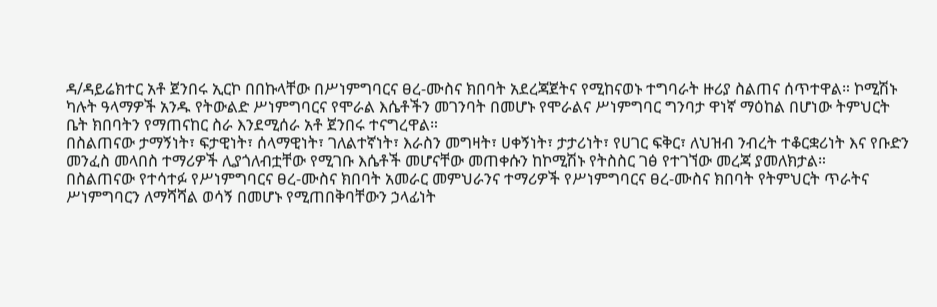ዳ/ዳይሬክተር አቶ ጀንበሩ ኢርኮ በበኩላቸው በሥነምግባርና ፀረ-ሙስና ክበባት አደረጃጀትና የሚከናወኑ ተግባራት ዙሪያ ስልጠና ሰጥተዋል። ኮሚሽኑ ካሉት ዓላማዎች አንዱ የትውልድ ሥነምግባርና የሞራል እሴቶችን መገንባት በመሆኑ የሞራልና ሥነምግባር ግንባታ ዋነኛ ማዕከል በሆነው ትምህርት ቤት ክበባትን የማጠናከር ስራ እንደሚሰራ አቶ ጀንበሩ ተናግረዋል።
በስልጠናው ታማኝነት፣ ፍታዊነት፣ ሰላማዊነት፣ ገለልተኛነት፣ እራስን መግዛት፣ ሀቀኝነት፣ ታታሪነት፣ የሀገር ፍቅር፣ ለህዝብ ንብረት ተቆርቋሪነት እና የቡድን መንፈስ መላበስ ተማሪዎች ሊያጎለብቷቸው የሚገቡ እሴቶች መሆናቸው መጠቀሱን ከኮሚሽኑ የትስስር ገፅ የተገኘው መረጃ ያመለክታል።
በስልጠናው የተሳተፉ የሥነምግባርና ፀረ-ሙስና ክበባት አመራር መምህራንና ተማሪዎች የሥነምግባርና ፀረ-ሙስና ክበባት የትምህርት ጥራትና ሥነምግባርን ለማሻሻል ወሳኝ በመሆኑ የሚጠበቅባቸውን ኃላፊነት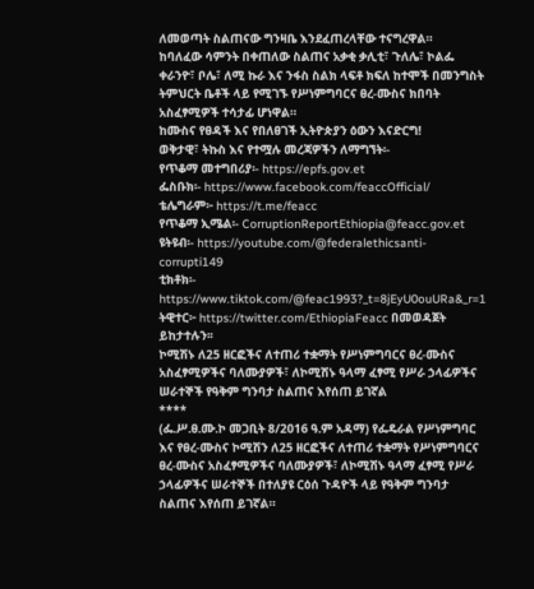ለመወጣት ስልጠናው ግንዛቤ እንደፈጠረላቸው ተናግረዋል።
ከባለፈው ሳምንት በቀጠለው ስልጠና አቃቂ ቃሊቲ፣ ጉለሌ፣ ኮልፌ ቀራንዮ፣ ቦሌ፣ ለሚ ኩራ እና ንፋስ ስልክ ላፍቶ ክፍለ ከተሞች በመንግስት ትምህርት ቤቶች ላይ የሚገኙ የሥነምግባርና ፀረ-ሙስና ክበባት አስፈፃሚዎች ተሳታፊ ሆነዋል።
ከሙስና የፀዳች እና የበለፀገች ኢትዮጵያን ዕውን እናድርግ!
ወቅታዊ፣ ትኩስ እና የተሟሉ መረጃዎችን ለማግኘት፡-
የጥቆማ መተግበሪያ፡- https://epfs.gov.et
ፌስቡክ፡- https://www.facebook.com/feaccOfficial/
ቴሌግራም፦ https://t.me/feacc
የጥቆማ ኢሜል፡- CorruptionReportEthiopia@feacc.gov.et
ዩትዩብ፡- https://youtube.com/@federalethicsanti-corrupti149
ቲክቶክ፡- https://www.tiktok.com/@feac1993?_t=8jEyU0ouURa&_r=1
ትዊተር፦ https://twitter.com/EthiopiaFeacc በመወዳጀት ይከታተሉን፡፡
ኮሚሽኑ ለ25 ዘርፎችና ለተጠሪ ተቋማት የሥነምግባርና ፀረ-ሙስና አስፈፃሚዎችና ባለሙያዎች፣ ለኮሚሽኑ ዓላማ ፈፃሚ የሥራ ኃላፊዎችና ሠራተኞች የዓቅም ግንባታ ስልጠና እየሰጠ ይገኛል
****
(ፌ.ሥ.ፀ.ሙ.ኮ መጋቢት 8/2016 ዓ.ም አዳማ) የፌዴራል የሥነምግባር እና የፀረ-ሙስና ኮሚሽን ለ25 ዘርፎችና ለተጠሪ ተቋማት የሥነምግባርና ፀረ-ሙስና አስፈፃሚዎችና ባለሙያዎች፣ ለኮሚሽኑ ዓላማ ፈፃሚ የሥራ ኃላፊዎችና ሠራተኞች በተለያዩ ርዕሰ ጉዳዮች ላይ የዓቅም ግንባታ ስልጠና እየሰጠ ይገኛል።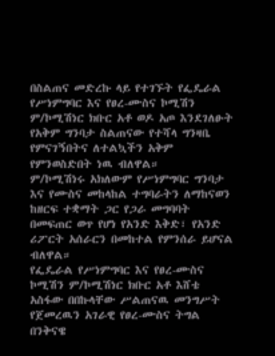በስልጠና መድረኩ ላይ የተገኙት የፌዴራል የሥነምግባር እና የፀረ-ሙስና ኮሚሽን ም/ኮሚሽነር ክቡር አቶ ወዶ አጦ እንደገለፁት የአቅም ግንባታ ስልጠናው የተሻላ ግንዛቤ የምናገኝበትና ለተልኳችን አቅም የምንወስድበት ነዉ ብለዋል።
ም/ኮሚሽነሩ አክለውም የሥነምግባር ግንባታ እና የሙስና መከላከል ተግባራትን ለማከናወን ከዘርፍ ተቋማት ጋር የጋራ መግባባት በመፍጠር ወጥ የሆነ የአንድ እቅድ፣ የአንድ ሪፖርት አሰራርን በመከተል የምንሰራ ይሆናል ብለዋል።
የፌዴራል የሥነምግባር እና የፀረ-ሙስና ኮሚሽን ም/ኮሚሽነር ክቡር አቶ እሸቴ አስፋው በበኩላቸው ሥልጠናዉ መንግሥት የጀመረዉን አገራዊ የፀረ-ሙስና ትግል በንቅናዌ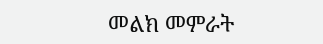መልክ መምራት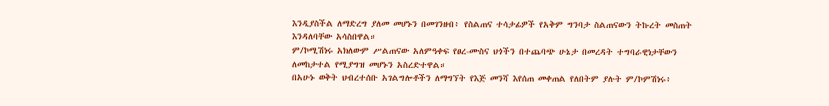እንዲያስችል ለማድረግ ያለመ መሆኑን በመገንዘብ፥ የስልጠና ተሳታፊዎች የአቅም ግንባታ ስልጠናውን ትኩረት መስጠት እንዳለባቸው አሳስበዋል።
ም/ኮሚሽነሩ አክለውም ሥልጠናው አለምዓቀፍ የፀረ-ሙስና ህጎችን በተጨባጭ ሁኔታ በመረዳት ተግባራዊነታቸውን ለመከታተል የሚያግዝ መሆኑን አስረድተዋል።
በአሁኑ ወቅት ህብረተሰቡ አገልግሎቶችን ለማግኘት የእጅ መንሻ እየሰጠ መቀጠል የለበትም ያሉት ም/ኮምሽነሩ፥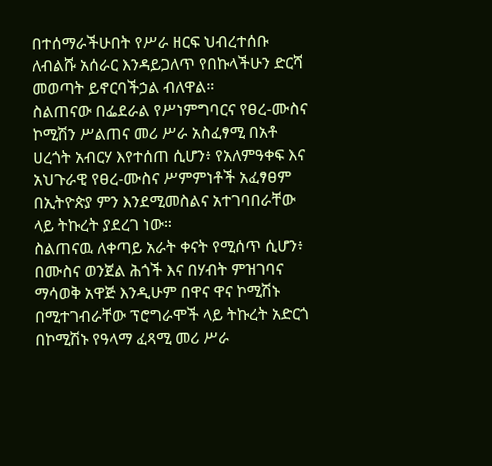በተሰማራችሁበት የሥራ ዘርፍ ህብረተሰቡ ለብልሹ አሰራር እንዳይጋለጥ የበኩላችሁን ድርሻ መወጣት ይኖርባችኃል ብለዋል።
ስልጠናው በፌደራል የሥነምግባርና የፀረ-ሙስና ኮሚሽን ሥልጠና መሪ ሥራ አስፈፃሚ በአቶ ሀረጎት አብርሃ እየተሰጠ ሲሆን፥ የአለምዓቀፍ እና አህጉራዊ የፀረ-ሙስና ሥምምነቶች አፈፃፀም በኢትዮጵያ ምን እንደሚመስልና አተገባበራቸው ላይ ትኩረት ያደረገ ነው።
ስልጠናዉ ለቀጣይ አራት ቀናት የሚሰጥ ሲሆን፥ በሙስና ወንጀል ሕጎች እና በሃብት ምዝገባና ማሳወቅ አዋጅ እንዲሁም በዋና ዋና ኮሚሽኑ በሚተገብራቸው ፕሮግራሞች ላይ ትኩረት አድርጎ በኮሚሽኑ የዓላማ ፈጻሚ መሪ ሥራ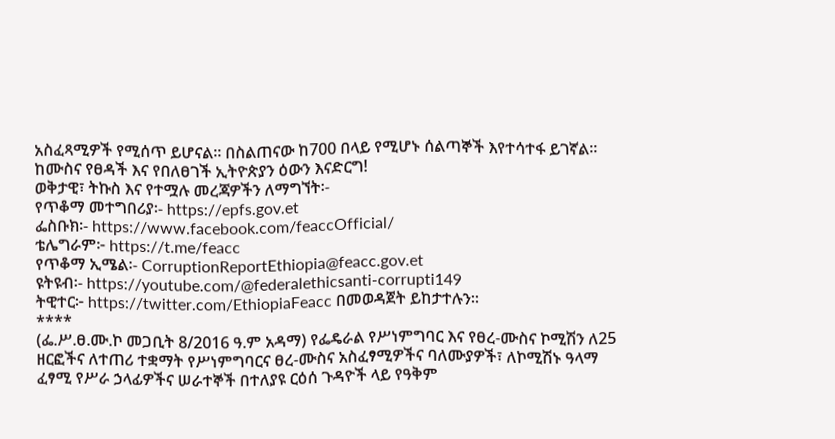አስፈጻሚዎች የሚሰጥ ይሆናል። በስልጠናው ከ700 በላይ የሚሆኑ ሰልጣኞች እየተሳተፋ ይገኛል።
ከሙስና የፀዳች እና የበለፀገች ኢትዮጵያን ዕውን እናድርግ!
ወቅታዊ፣ ትኩስ እና የተሟሉ መረጃዎችን ለማግኘት፡-
የጥቆማ መተግበሪያ፡- https://epfs.gov.et
ፌስቡክ፡- https://www.facebook.com/feaccOfficial/
ቴሌግራም፦ https://t.me/feacc
የጥቆማ ኢሜል፡- CorruptionReportEthiopia@feacc.gov.et
ዩትዩብ፡- https://youtube.com/@federalethicsanti-corrupti149
ትዊተር፦ https://twitter.com/EthiopiaFeacc በመወዳጀት ይከታተሉን፡፡
****
(ፌ.ሥ.ፀ.ሙ.ኮ መጋቢት 8/2016 ዓ.ም አዳማ) የፌዴራል የሥነምግባር እና የፀረ-ሙስና ኮሚሽን ለ25 ዘርፎችና ለተጠሪ ተቋማት የሥነምግባርና ፀረ-ሙስና አስፈፃሚዎችና ባለሙያዎች፣ ለኮሚሽኑ ዓላማ ፈፃሚ የሥራ ኃላፊዎችና ሠራተኞች በተለያዩ ርዕሰ ጉዳዮች ላይ የዓቅም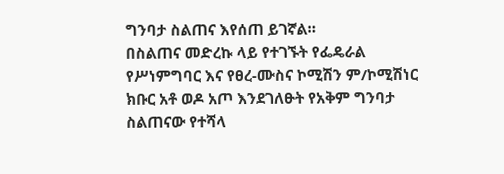ግንባታ ስልጠና እየሰጠ ይገኛል።
በስልጠና መድረኩ ላይ የተገኙት የፌዴራል የሥነምግባር እና የፀረ-ሙስና ኮሚሽን ም/ኮሚሽነር ክቡር አቶ ወዶ አጦ እንደገለፁት የአቅም ግንባታ ስልጠናው የተሻላ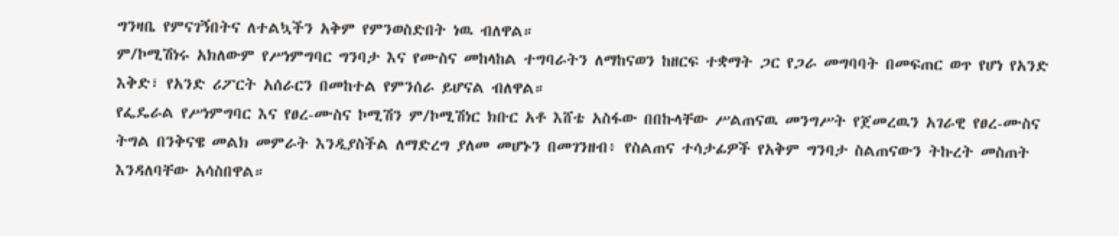ግንዛቤ የምናገኝበትና ለተልኳችን አቅም የምንወስድበት ነዉ ብለዋል።
ም/ኮሚሽነሩ አክለውም የሥነምግባር ግንባታ እና የሙስና መከላከል ተግባራትን ለማከናወን ከዘርፍ ተቋማት ጋር የጋራ መግባባት በመፍጠር ወጥ የሆነ የአንድ እቅድ፣ የአንድ ሪፖርት አሰራርን በመከተል የምንሰራ ይሆናል ብለዋል።
የፌዴራል የሥነምግባር እና የፀረ-ሙስና ኮሚሽን ም/ኮሚሽነር ክቡር አቶ እሸቴ አስፋው በበኩላቸው ሥልጠናዉ መንግሥት የጀመረዉን አገራዊ የፀረ-ሙስና ትግል በንቅናዌ መልክ መምራት እንዲያስችል ለማድረግ ያለመ መሆኑን በመገንዘብ፥ የስልጠና ተሳታፊዎች የአቅም ግንባታ ስልጠናውን ትኩረት መስጠት እንዳለባቸው አሳስበዋል።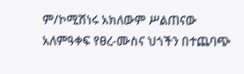ም/ኮሚሽነሩ አክለውም ሥልጠናው አለምዓቀፍ የፀረ-ሙስና ህጎችን በተጨባጭ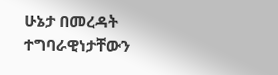ሁኔታ በመረዳት ተግባራዊነታቸውን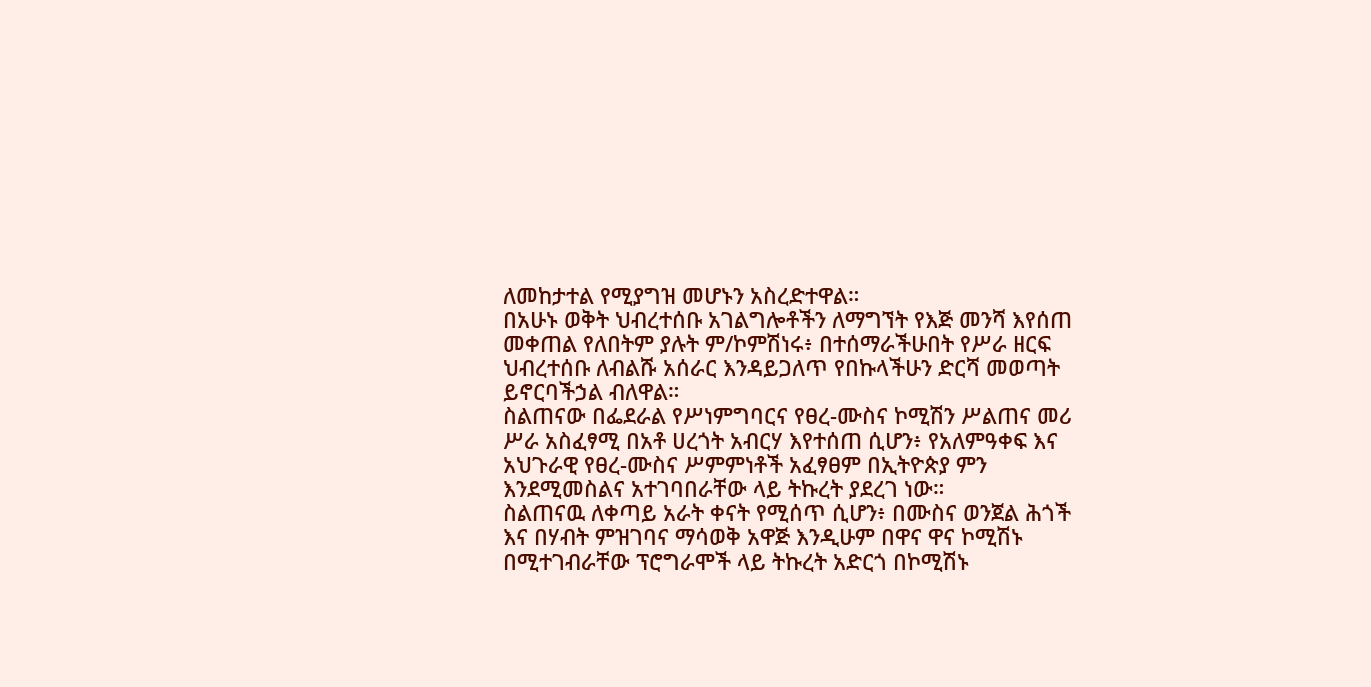ለመከታተል የሚያግዝ መሆኑን አስረድተዋል።
በአሁኑ ወቅት ህብረተሰቡ አገልግሎቶችን ለማግኘት የእጅ መንሻ እየሰጠ መቀጠል የለበትም ያሉት ም/ኮምሽነሩ፥ በተሰማራችሁበት የሥራ ዘርፍ ህብረተሰቡ ለብልሹ አሰራር እንዳይጋለጥ የበኩላችሁን ድርሻ መወጣት ይኖርባችኃል ብለዋል።
ስልጠናው በፌደራል የሥነምግባርና የፀረ-ሙስና ኮሚሽን ሥልጠና መሪ ሥራ አስፈፃሚ በአቶ ሀረጎት አብርሃ እየተሰጠ ሲሆን፥ የአለምዓቀፍ እና አህጉራዊ የፀረ-ሙስና ሥምምነቶች አፈፃፀም በኢትዮጵያ ምን እንደሚመስልና አተገባበራቸው ላይ ትኩረት ያደረገ ነው።
ስልጠናዉ ለቀጣይ አራት ቀናት የሚሰጥ ሲሆን፥ በሙስና ወንጀል ሕጎች እና በሃብት ምዝገባና ማሳወቅ አዋጅ እንዲሁም በዋና ዋና ኮሚሽኑ በሚተገብራቸው ፕሮግራሞች ላይ ትኩረት አድርጎ በኮሚሽኑ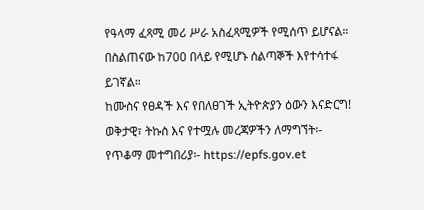የዓላማ ፈጻሚ መሪ ሥራ አስፈጻሚዎች የሚሰጥ ይሆናል። በስልጠናው ከ700 በላይ የሚሆኑ ሰልጣኞች እየተሳተፋ ይገኛል።
ከሙስና የፀዳች እና የበለፀገች ኢትዮጵያን ዕውን እናድርግ!
ወቅታዊ፣ ትኩስ እና የተሟሉ መረጃዎችን ለማግኘት፡-
የጥቆማ መተግበሪያ፡- https://epfs.gov.et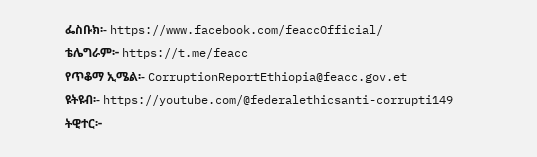ፌስቡክ፡- https://www.facebook.com/feaccOfficial/
ቴሌግራም፦ https://t.me/feacc
የጥቆማ ኢሜል፡- CorruptionReportEthiopia@feacc.gov.et
ዩትዩብ፡- https://youtube.com/@federalethicsanti-corrupti149
ትዊተር፦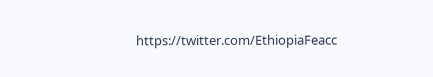https://twitter.com/EthiopiaFeacc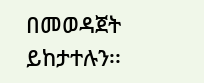በመወዳጀት ይከታተሉን፡፡